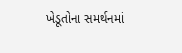ખેડૂતોના સમર્થનમાં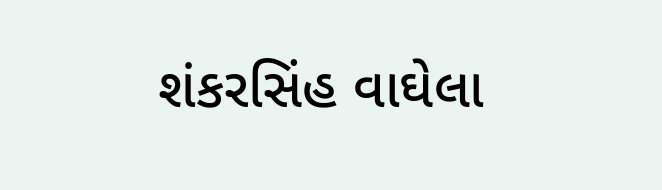શંકરસિંહ વાઘેલા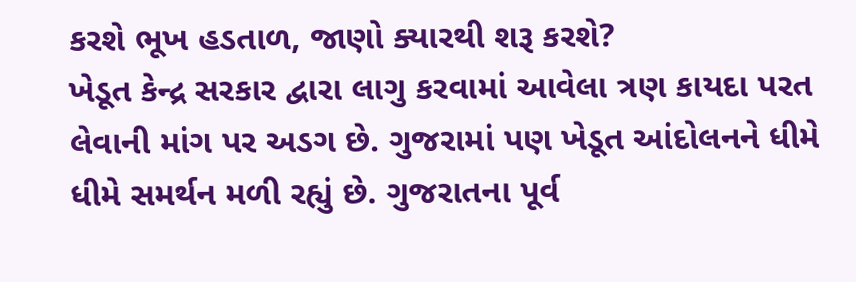કરશે ભૂખ હડતાળ, જાણો ક્યારથી શરૂ કરશે?
ખેડૂત કેન્દ્ર સરકાર દ્વારા લાગુ કરવામાં આવેલા ત્રણ કાયદા પરત લેવાની માંગ પર અડગ છે. ગુજરામાં પણ ખેડૂત આંદોલનને ધીમે ધીમે સમર્થન મળી રહ્યું છે. ગુજરાતના પૂર્વ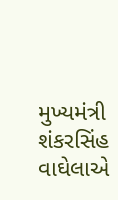મુખ્યમંત્રી શંકરસિંહ વાઘેલાએ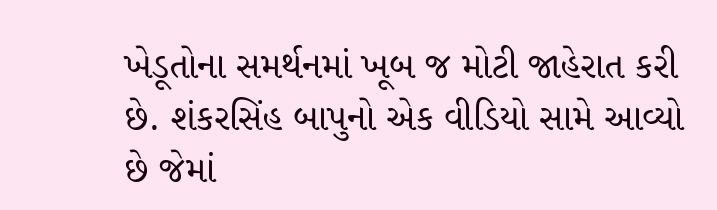ખેડૂતોના સમર્થનમાં ખૂબ જ મોટી જાહેરાત કરી છે. શંકરસિંહ બાપુનો એક વીડિયો સામે આવ્યો છે જેમાં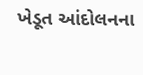ખેડૂત આંદોલનના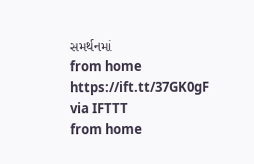સમર્થનમાં
from home https://ift.tt/37GK0gF
via IFTTT
from home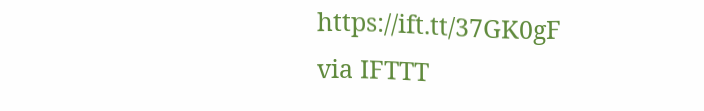https://ift.tt/37GK0gF
via IFTTT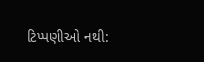ટિપ્પણીઓ નથી: